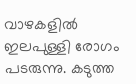വാഴകളിൽ ഇലപുള്ളി രോഗം പടരുന്നു. കടുത്ത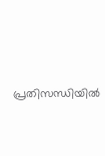പ്രതിസന്ധിയിൽ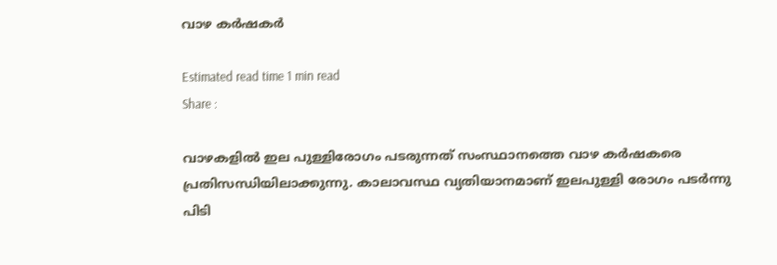വാഴ കർഷകർ

Estimated read time 1 min read
Share :

വാഴകളിൽ ഇല പുള്ളിരോഗം പടരുന്നത് സംസ്ഥാനത്തെ വാഴ കർഷകരെ പ്രതിസന്ധിയിലാക്കുന്നു. കാലാവസ്ഥ വ്യതിയാനമാണ് ഇലപുള്ളി രോഗം പടർന്നു പിടി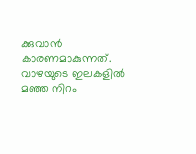ക്കുവാൻ കാരണമാകുന്നത്. വാഴയുടെ ഇലകളിൽ മഞ്ഞ നിറം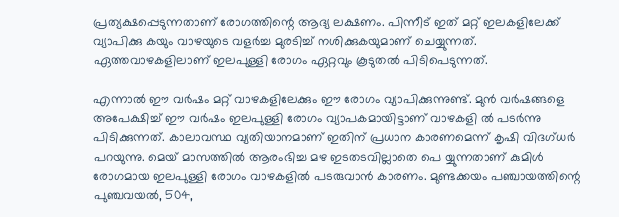പ്രത്യക്ഷപ്പെടുന്നതാണ് രോഗത്തിന്റെ ആദ്യ ലക്ഷണം. പിന്നീട് ഇത് മറ്റ് ഇലകളിലേക്ക് വ്യാപിക്കു കയും വാഴയുടെ വളർച്ച മുരടിച്ച് നശിക്കുകയുമാണ് ചെയ്യുന്നത്. ഏത്തവാഴകളിലാണ് ഇലപുള്ളി രോഗം ഏറ്റവും കൂടുതൽ പിടിപെടുന്നത്.

എന്നാൽ ഈ വർഷം മറ്റ് വാഴകളിലേക്കും ഈ രോഗം വ്യാപിക്കുന്നുണ്ട്. മുൻ വർഷങ്ങളെ അപേക്ഷിച്ച് ഈ വർഷം ഇലപുള്ളി രോഗം വ്യാപകമായിട്ടാണ് വാഴകളി ൽ പടർന്നു പിടിക്കുന്നത്. കാലാവസ്ഥ വ്യതിയാനമാണ് ഇതിന് പ്രധാന കാരണമെന്ന് കൃഷി വിദഗ്ധർ പറയുന്നു. മെയ് മാസത്തിൽ ആരംഭിച്ച മഴ ഇടതടവില്ലാതെ പെ യ്യുന്നതാണ് കുമിൾ രോഗമായ ഇലപുള്ളി രോഗം വാഴകളിൽ പടരുവാൻ കാരണം. മുണ്ടക്കയം പഞ്ചായത്തിന്റെ പുഞ്ചവയൽ, 504,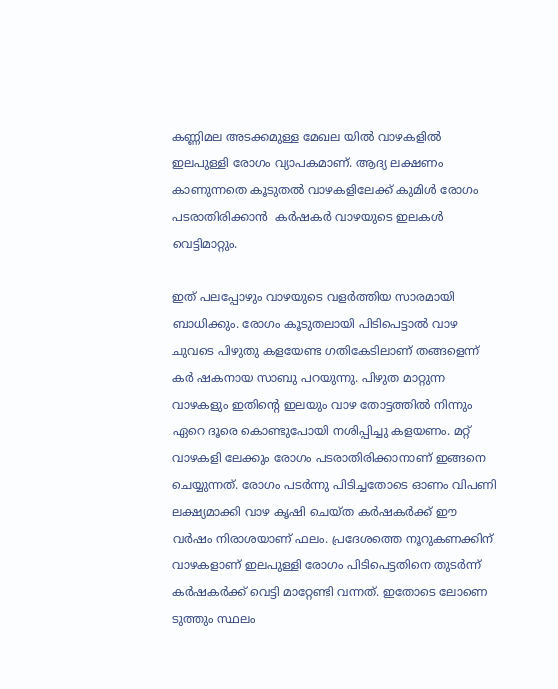കണ്ണിമല അടക്കമുള്ള മേഖല യിൽ വാഴകളിൽ ഇലപുള്ളി രോഗം വ്യാപകമാണ്. ആദ്യ ലക്ഷണം കാണുന്നതെ കൂടുതൽ വാഴകളിലേക്ക് കുമിൾ രോഗം പടരാതിരിക്കാൻ  കർഷകർ വാഴയുടെ ഇലകൾ വെട്ടിമാറ്റും.

ഇത് പലപ്പോഴും വാഴയുടെ വളർത്തിയ സാരമായി ബാധിക്കും. രോഗം കൂടുതലായി പിടിപെട്ടാൽ വാഴ ചുവടെ പിഴുതു കളയേണ്ട ഗതികേടിലാണ് തങ്ങളെന്ന് കർ ഷകനായ സാബു പറയുന്നു. പിഴുത മാറ്റുന്ന വാഴകളും ഇതിന്റെ ഇലയും വാഴ തോട്ടത്തിൽ നിന്നും ഏറെ ദൂരെ കൊണ്ടുപോയി നശിപ്പിച്ചു കളയണം. മറ്റ് വാഴകളി ലേക്കും രോഗം പടരാതിരിക്കാനാണ് ഇങ്ങനെ ചെയ്യുന്നത്. രോഗം പടർന്നു പിടിച്ചതോടെ ഓണം വിപണി ലക്ഷ്യമാക്കി വാഴ കൃഷി ചെയ്ത കർഷകർക്ക് ഈ വർഷം നിരാശയാണ് ഫലം. പ്രദേശത്തെ നൂറുകണക്കിന് വാഴകളാണ് ഇലപുള്ളി രോഗം പിടിപെട്ടതിനെ തുടർന്ന് കർഷകർക്ക് വെട്ടി മാറ്റേണ്ടി വന്നത്. ഇതോടെ ലോണെ ടുത്തും സ്ഥലം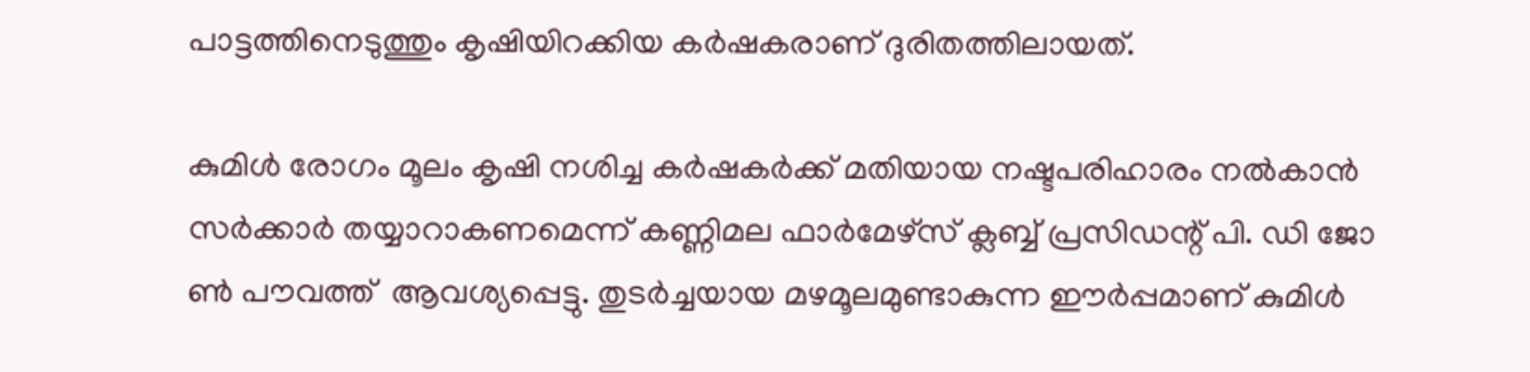പാട്ടത്തിനെടുത്തും കൃഷിയിറക്കിയ കർഷകരാണ് ദുരിതത്തിലായത്.

കുമിൾ രോഗം മൂലം കൃഷി നശിച്ച കർഷകർക്ക് മതിയായ നഷ്ടപരിഹാരം നൽകാൻ സർക്കാർ തയ്യാറാകണമെന്ന് കണ്ണിമല ഫാർമേഴ്സ് ക്ലബ്ബ് പ്രസിഡന്റ് പി. ഡി ജോ ൺ പൗവത്ത്  ആവശ്യപ്പെട്ടു. തുടർച്ചയായ മഴമൂലമുണ്ടാകുന്ന ഈർപ്പമാണ് കുമിൾ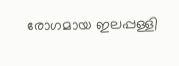രോഗമായ ഇലപ്പള്ളി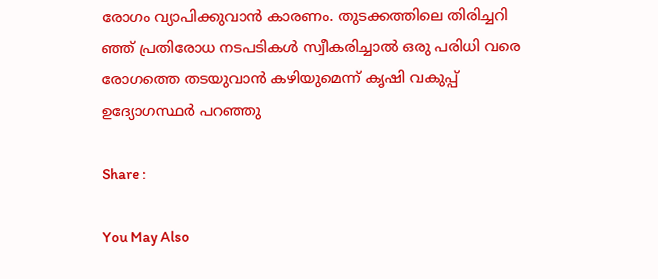രോഗം വ്യാപിക്കുവാൻ കാരണം. തുടക്കത്തിലെ തിരിച്ചറി ഞ്ഞ് പ്രതിരോധ നടപടികൾ സ്വീകരിച്ചാൽ ഒരു പരിധി വരെ രോഗത്തെ തടയുവാൻ കഴിയുമെന്ന് കൃഷി വകുപ്പ് ഉദ്യോഗസ്ഥർ പറഞ്ഞു

Share :

You May Also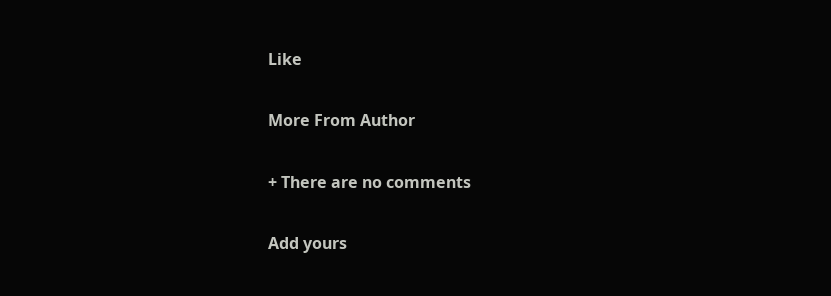Like

More From Author

+ There are no comments

Add yours